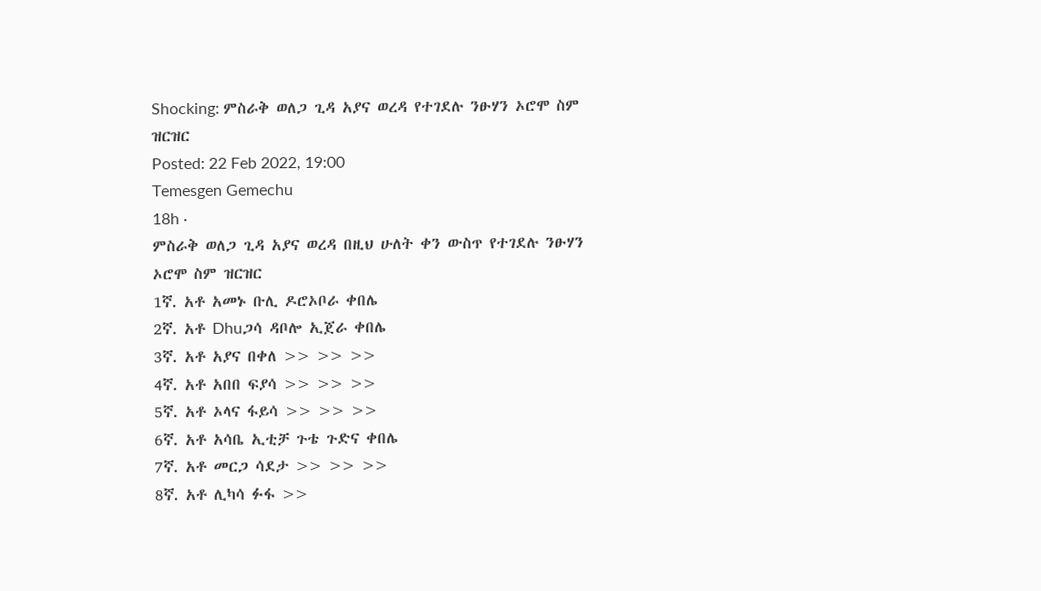Shocking: ምስራቅ ወለጋ ጊዳ አያና ወረዳ የተገደሉ ንፁሃን ኦሮሞ ስም ዝርዝር
Posted: 22 Feb 2022, 19:00
Temesgen Gemechu
18h ·
ምስራቅ ወለጋ ጊዳ አያና ወረዳ በዚህ ሁለት ቀን ውስጥ የተገደሉ ንፁሃን ኦሮሞ ስም ዝርዝር
1ኛ. አቶ አመኑ ቡሊ ዶሮኦቦራ ቀበሌ
2ኛ. አቶ Dhuጋሳ ዳቦሎ ኢጀራ ቀበሌ
3ኛ. አቶ አያና በቀለ >> >> >>
4ኛ. አቶ አበበ ፍያሳ >> >> >>
5ኛ. አቶ ኦላና ፋይሳ >> >> >>
6ኛ. አቶ አሳቤ ኢቲቻ ጉቴ ጉድና ቀበሌ
7ኛ. አቶ መርጋ ሳደታ >> >> >>
8ኛ. አቶ ሊካሳ ፉፋ >>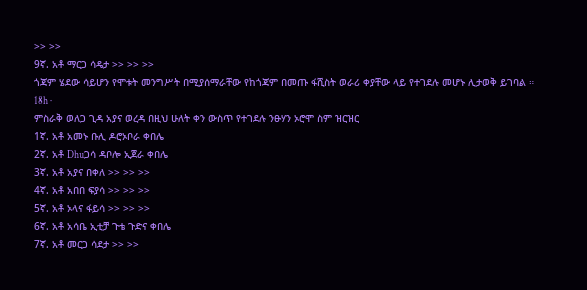>> >>
9ኛ. አቶ ማርጋ ሳዴታ >> >> >>
ጎጃም ሄደው ሳይሆን የሞቱት መንግሥት በሚያሰማራቸው የከጎጃም በመጡ ፋሺስት ወራሪ ቀያቸው ላይ የተገደሉ መሆኑ ሊታወቅ ይገባል ።
18h ·
ምስራቅ ወለጋ ጊዳ አያና ወረዳ በዚህ ሁለት ቀን ውስጥ የተገደሉ ንፁሃን ኦሮሞ ስም ዝርዝር
1ኛ. አቶ አመኑ ቡሊ ዶሮኦቦራ ቀበሌ
2ኛ. አቶ Dhuጋሳ ዳቦሎ ኢጀራ ቀበሌ
3ኛ. አቶ አያና በቀለ >> >> >>
4ኛ. አቶ አበበ ፍያሳ >> >> >>
5ኛ. አቶ ኦላና ፋይሳ >> >> >>
6ኛ. አቶ አሳቤ ኢቲቻ ጉቴ ጉድና ቀበሌ
7ኛ. አቶ መርጋ ሳደታ >> >>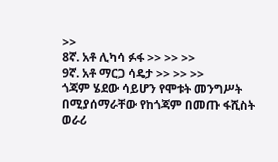>>
8ኛ. አቶ ሊካሳ ፉፋ >> >> >>
9ኛ. አቶ ማርጋ ሳዴታ >> >> >>
ጎጃም ሄደው ሳይሆን የሞቱት መንግሥት በሚያሰማራቸው የከጎጃም በመጡ ፋሺስት ወራሪ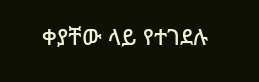ቀያቸው ላይ የተገደሉ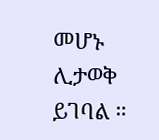መሆኑ ሊታወቅ ይገባል ።